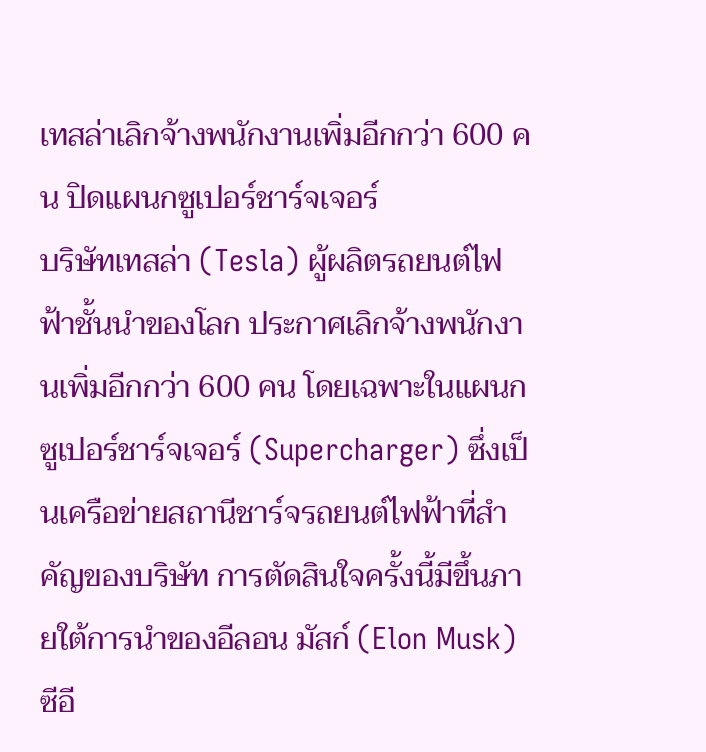เทสล่าเลิกจ้างพนักงานเพิ่มอีกกว่า 600 คน ปิดแผนกซูเปอร์ชาร์จเจอร์
บริษัทเทสล่า (Tesla) ผู้ผลิตรถยนต์ไฟฟ้าชั้นนำของโลก ประกาศเลิกจ้างพนักงานเพิ่มอีกกว่า 600 คน โดยเฉพาะในแผนกซูเปอร์ชาร์จเจอร์ (Supercharger) ซึ่งเป็นเครือข่ายสถานีชาร์จรถยนต์ไฟฟ้าที่สำคัญของบริษัท การตัดสินใจครั้งนี้มีขึ้นภายใต้การนำของอีลอน มัสก์ (Elon Musk) ซีอี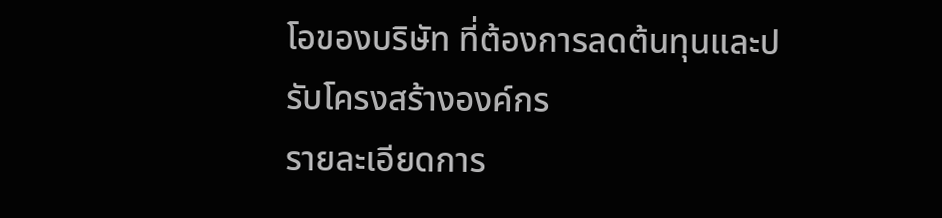โอของบริษัท ที่ต้องการลดต้นทุนและปรับโครงสร้างองค์กร
รายละเอียดการ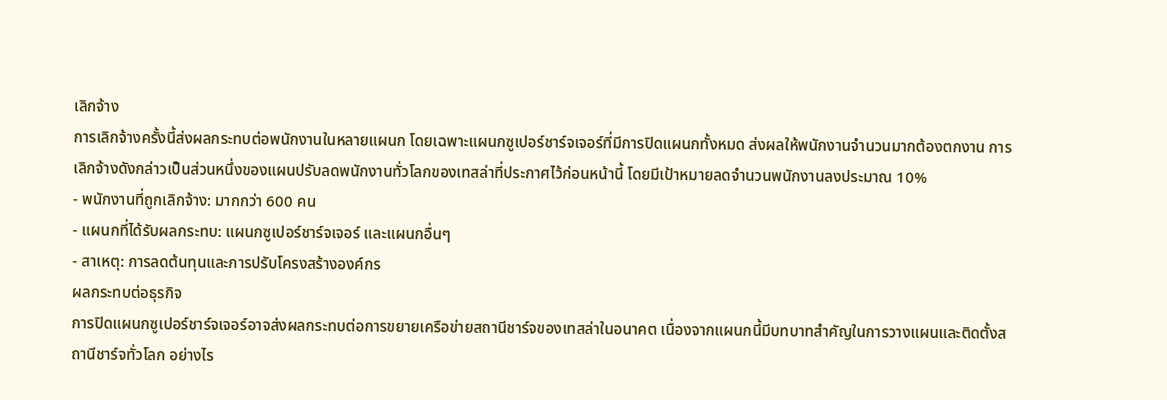เลิกจ้าง
การเลิกจ้างครั้งนี้ส่งผลกระทบต่อพนักงานในหลายแผนก โดยเฉพาะแผนกซูเปอร์ชาร์จเจอร์ที่มีการปิดแผนกทั้งหมด ส่งผลให้พนักงานจำนวนมากต้องตกงาน การเลิกจ้างดังกล่าวเป็นส่วนหนึ่งของแผนปรับลดพนักงานทั่วโลกของเทสล่าที่ประกาศไว้ก่อนหน้านี้ โดยมีเป้าหมายลดจำนวนพนักงานลงประมาณ 10%
- พนักงานที่ถูกเลิกจ้าง: มากกว่า 600 คน
- แผนกที่ได้รับผลกระทบ: แผนกซูเปอร์ชาร์จเจอร์ และแผนกอื่นๆ
- สาเหตุ: การลดต้นทุนและการปรับโครงสร้างองค์กร
ผลกระทบต่อธุรกิจ
การปิดแผนกซูเปอร์ชาร์จเจอร์อาจส่งผลกระทบต่อการขยายเครือข่ายสถานีชาร์จของเทสล่าในอนาคต เนื่องจากแผนกนี้มีบทบาทสำคัญในการวางแผนและติดตั้งสถานีชาร์จทั่วโลก อย่างไร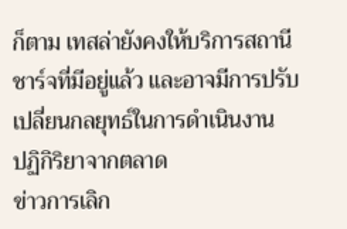ก็ตาม เทสล่ายังคงให้บริการสถานีชาร์จที่มีอยู่แล้ว และอาจมีการปรับเปลี่ยนกลยุทธ์ในการดำเนินงาน
ปฏิกิริยาจากตลาด
ข่าวการเลิก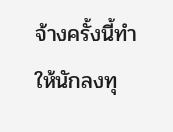จ้างครั้งนี้ทำให้นักลงทุ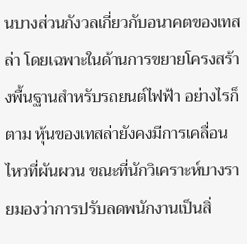นบางส่วนกังวลเกี่ยวกับอนาคตของเทสล่า โดยเฉพาะในด้านการขยายโครงสร้างพื้นฐานสำหรับรถยนต์ไฟฟ้า อย่างไรก็ตาม หุ้นของเทสล่ายังคงมีการเคลื่อนไหวที่ผันผวน ขณะที่นักวิเคราะห์บางรายมองว่าการปรับลดพนักงานเป็นสิ่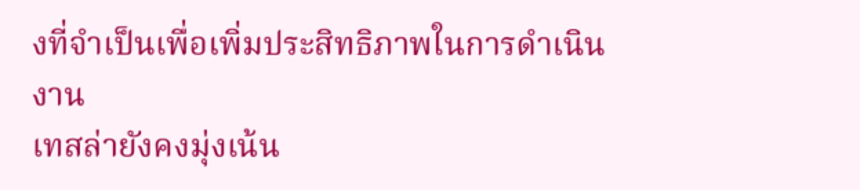งที่จำเป็นเพื่อเพิ่มประสิทธิภาพในการดำเนินงาน
เทสล่ายังคงมุ่งเน้น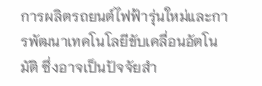การผลิตรถยนต์ไฟฟ้ารุ่นใหม่และการพัฒนาเทคโนโลยีขับเคลื่อนอัตโนมัติ ซึ่งอาจเป็นปัจจัยสำ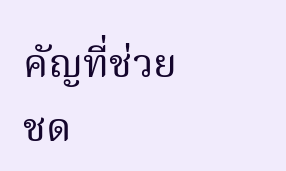คัญที่ช่วยชด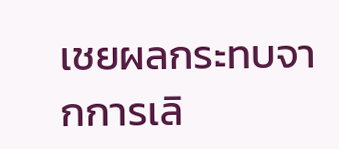เชยผลกระทบจากการเลิ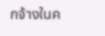กจ้างในค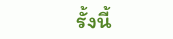รั้งนี้